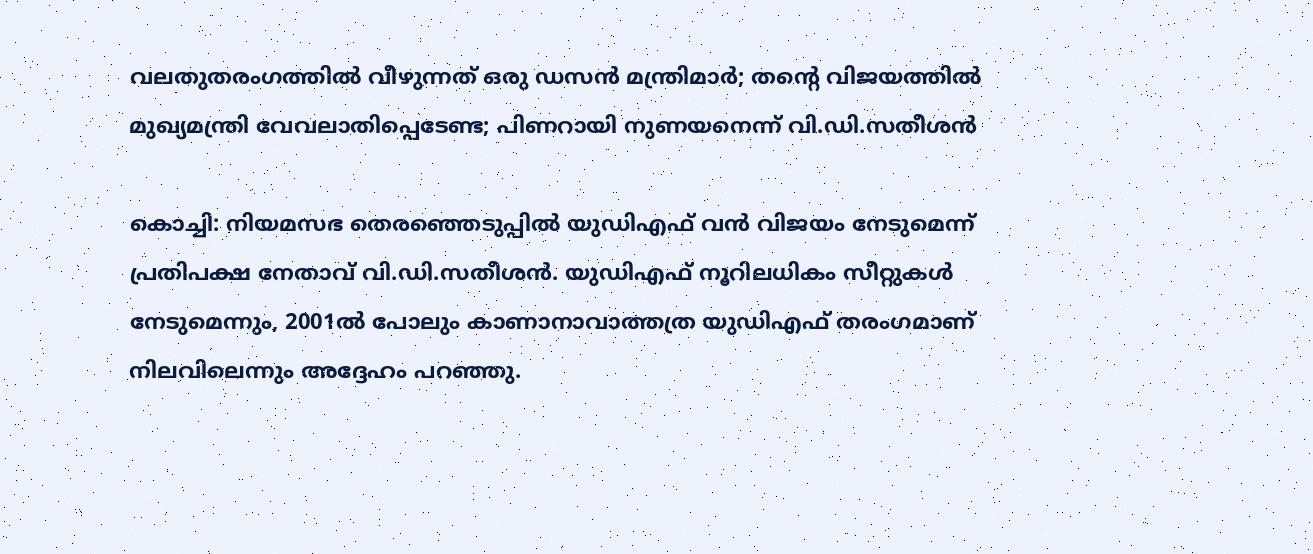വലതുതരംഗത്തിൽ വീഴുന്നത് ഒരു ഡസൻ മന്ത്രിമാർ; തന്‍റെ വിജയത്തിൽ മുഖ്യമന്ത്രി വേവലാതിപ്പെടേണ്ട; പിണറായി നുണയനെന്ന് വി.ഡി.സതീശൻ

കൊച്ചി: നിയമസഭ തെരഞ്ഞെടുപ്പിൽ യുഡിഎഫ് വൻ വിജയം നേടുമെന്ന് പ്രതിപക്ഷ നേതാവ് വി.ഡി.സതീശൻ. യുഡിഎഫ് നൂറിലധികം സീറ്റുകൾ നേടുമെന്നും, 2001ൽ പോലും കാണാനാവാത്തത്ര യുഡിഎഫ് തരംഗമാണ് നിലവിലെന്നും അദ്ദേഹം പറഞ്ഞു.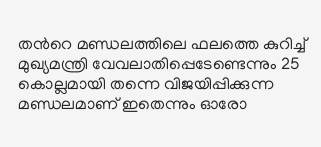തന്‍റെ മണ്ഡലത്തിലെ ഫലത്തെ കുറിച്ച് മുഖ്യമന്ത്രി വേവലാതിപ്പെടേണ്ടെന്നും 25 കൊല്ലമായി തന്നെ വിജയിപ്പിക്കുന്ന മണ്ഡലമാണ് ഇതെന്നും ഓരോ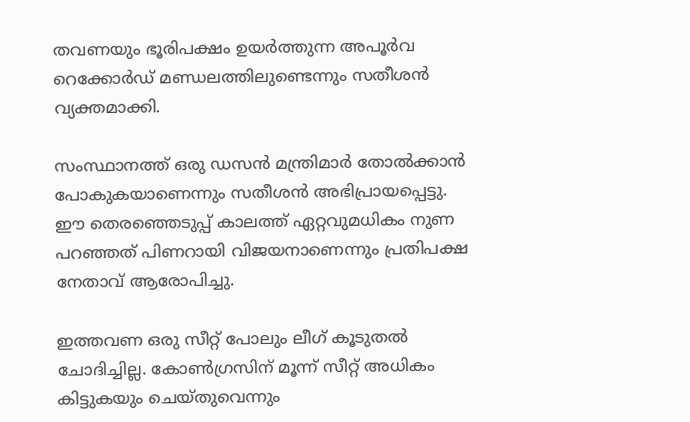തവണയും ഭൂരിപക്ഷം ഉയർത്തുന്ന അപൂർവ റെക്കോർഡ് മണ്ഡലത്തിലുണ്ടെന്നും സതീശൻ വ്യക്തമാക്കി.

സംസ്ഥാനത്ത് ഒരു ഡസൻ മന്ത്രിമാർ തോൽക്കാൻ പോകുകയാണെന്നും സതീശൻ അഭിപ്രായപ്പെട്ടു. ഈ തെരഞ്ഞെടുപ്പ് കാലത്ത് ഏറ്റവുമധികം നുണ പറഞ്ഞത് പിണറായി വിജയനാണെന്നും പ്രതിപക്ഷ നേതാവ് ആരോപിച്ചു.

ഇത്തവണ ഒരു സീറ്റ് പോലും ലീഗ് കൂടുതൽ ചോദിച്ചില്ല. കോൺഗ്രസിന് മൂന്ന് സീറ്റ് അധികം കിട്ടുകയും ചെയ്തുവെന്നും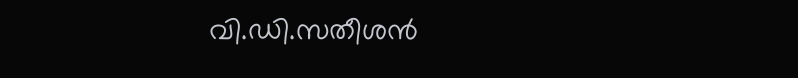വി.ഡി.സതീശൻ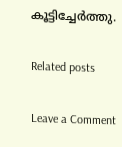കൂട്ടിച്ചേർത്തു.

Related posts

Leave a Comment